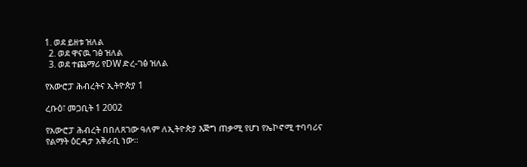1. ወደ ይዘቱ ዝለል
  2. ወደ ዋናዉ ገፅ ዝለል
  3. ወደ ተጨማሪ የDW ድረ-ገፅ ዝለል

የአውሮፓ ሕብረትና ኢትዮጵያ 1

ረቡዕ፣ መጋቢት 1 2002

የአውሮፓ ሕብረት በበለጸገው ዓለም ለኢትዮጵያ እጅግ ጠቃሚ የሆነ የኤኮኖሚ ተባባሪና የልማት ዕርዳታ አቅራቢ ነው።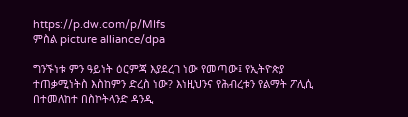https://p.dw.com/p/MIfs
ምስል picture alliance/dpa

ግንኙነቱ ምን ዓይነት ዕርምጃ እያደረገ ነው የመጣው፤ የኢትዮጵያ ተጠቃሚነትስ እስከምን ድረስ ነው? እነዚህንና የሕብረቱን የልማት ፖሊሲ በተመለከተ በስኮትላንድ ዳንዲ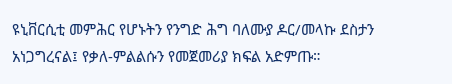ዩኒቨርሲቲ መምሕር የሆኑትን የንግድ ሕግ ባለሙያ ዶር/መላኩ ደስታን አነጋግረናል፤ የቃለ-ምልልሱን የመጀመሪያ ክፍል አድምጡ።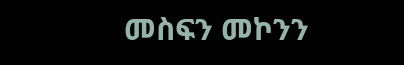መስፍን መኮንን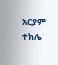አርያም ተክሌ